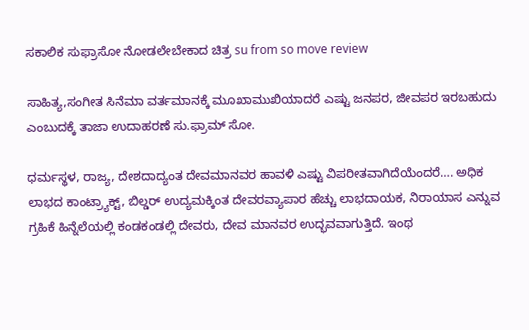ಸಕಾಲಿಕ ಸುಫ್ರಾಸೋ ನೋಡಲೇಬೇಕಾದ ಚಿತ್ರ su from so move review

ಸಾಹಿತ್ಯ,ಸಂಗೀತ ಸಿನೆಮಾ ವರ್ತಮಾನಕ್ಕೆ ಮೂಖಾಮುಖಿಯಾದರೆ ಎಷ್ಟು ಜನಪರ, ಜೀವಪರ ಇರಬಹುದು ಎಂಬುದಕ್ಕೆ ತಾಜಾ ಉದಾಹರಣೆ ಸು.ಫ್ರಾಮ್‌ ಸೋ.

ಧರ್ಮಸ್ಥಳ, ರಾಜ್ಯ, ದೇಶದಾದ್ಯಂತ ದೇವಮಾನವರ ಹಾವಳಿ ಎಷ್ಟು ವಿಪರೀತವಾಗಿದೆಯೆಂದರೆ…. ಅಧಿಕ ಲಾಭದ ಕಾಂಟ್ರ್ಯಾಕ್ಟ್‌, ಬಿಲ್ಡರ್‌ ಉದ್ಯಮಕ್ಕಿಂತ ದೇವರವ್ಯಾಪಾರ ಹೆಚ್ಚು ಲಾಭದಾಯಕ, ನಿರಾಯಾಸ ಎನ್ನುವ ಗ್ರಹಿಕೆ ಹಿನ್ನೆಲೆಯಲ್ಲಿ ಕಂಡಕಂಡಲ್ಲಿ ದೇವರು, ದೇವ ಮಾನವರ ಉದ್ಭವವಾಗುತ್ತಿದೆ. ಇಂಥ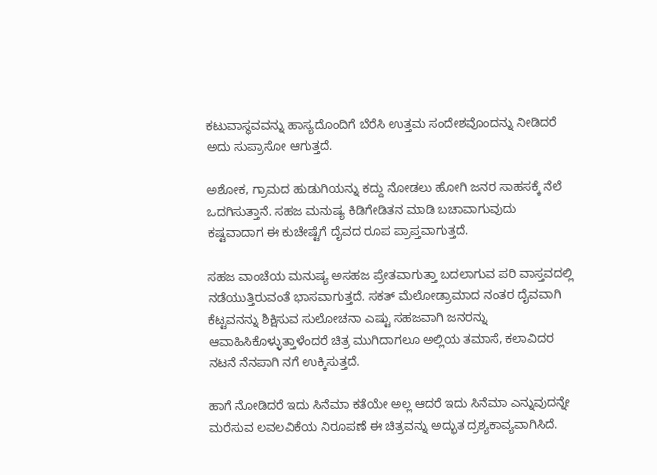ಕಟುವಾಸ್ಥವವನ್ನು ಹಾಸ್ಯದೊಂದಿಗೆ ಬೆರೆಸಿ ಉತ್ತಮ ಸಂದೇಶವೊಂದನ್ನು ನೀಡಿದರೆ ಅದು ಸುಪ್ರಾಸೋ ಆಗುತ್ತದೆ.

ಅಶೋಕ, ಗ್ರಾಮದ ಹುಡುಗಿಯನ್ನು ಕದ್ದು ನೋಡಲು ಹೋಗಿ ಜನರ ಸಾಹಸಕ್ಕೆ ನೆಲೆ ಒದಗಿಸುತ್ತಾನೆ. ಸಹಜ ಮನುಷ್ಯ ಕಿಡಿಗೇಡಿತನ ಮಾಡಿ ಬಚಾವಾಗುವುದು ಕಷ್ಟವಾದಾಗ ಈ ಕುಚೇಷ್ಟೆಗೆ ದೈವದ ರೂಪ ಪ್ರಾಪ್ತವಾಗುತ್ತದೆ.

ಸಹಜ ವಾಂಚೆಯ ಮನುಷ್ಯ ಅಸಹಜ ಪ್ರೇತವಾಗುತ್ತಾ ಬದಲಾಗುವ ಪರಿ ವಾಸ್ತವದಲ್ಲಿ ನಡೆಯುತ್ತಿರುವಂತೆ ಭಾಸವಾಗುತ್ತದೆ. ಸಕತ್‌ ಮೆಲೋಡ್ರಾಮಾದ ನಂತರ ದೈವವಾಗಿ ಕೆಟ್ಟವನನ್ನು ಶಿಕ್ಷಿಸುವ ಸುಲೋಚನಾ ಎಷ್ಟು ಸಹಜವಾಗಿ ಜನರನ್ನು ಆವಾಹಿಸಿಕೊಳ್ಳುತ್ತಾಳೆಂದರೆ ಚಿತ್ರ ಮುಗಿದಾಗಲೂ ಅಲ್ಲಿಯ ತಮಾಸೆ, ಕಲಾವಿದರ ನಟನೆ ನೆನಪಾಗಿ ನಗೆ ಉಕ್ಕಿಸುತ್ತದೆ.

ಹಾಗೆ ನೋಡಿದರೆ ಇದು ಸಿನೆಮಾ ಕತೆಯೇ ಅಲ್ಲ ಆದರೆ ಇದು ಸಿನೆಮಾ ಎನ್ನುವುದನ್ನೇ ಮರೆಸುವ ಲವಲವಿಕೆಯ ನಿರೂಪಣೆ ಈ ಚಿತ್ರವನ್ನು ಅದ್ಭುತ ದ್ರಶ್ಯಕಾವ್ಯವಾಗಿಸಿದೆ.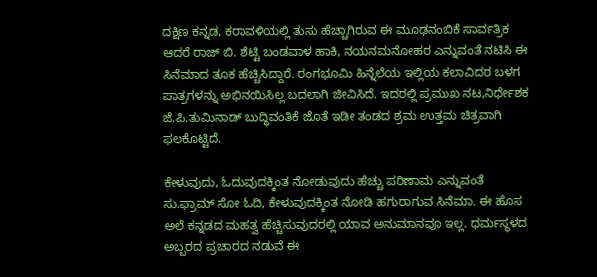ದಕ್ಷಿಣ ಕನ್ನಡ, ಕರಾವಳಿಯಲ್ಲಿ ತುಸು ಹೆಚ್ಚಾಗಿರುವ ಈ ಮೂಢನಂಬಿಕೆ ಸಾರ್ವತ್ರಿಕ ಆದರೆ ರಾಜ್‌ ಬಿ. ಶೆಟ್ಟಿ ಬಂಡವಾಳ ಹಾಕಿ, ನಯನಮನೋಹರ ಎನ್ನುವಂತೆ ನಟಿಸಿ ಈ ಸಿನೆಮಾದ ತೂಕ ಹೆಚ್ಚಿಸಿದ್ದಾರೆ. ರಂಗಭೂಮಿ ಹಿನ್ನೆಲೆಯ ಇಲ್ಲಿಯ ಕಲಾವಿದರ ಬಳಗ ಪಾತ್ರಗಳನ್ನು ಅಭಿನಯಿಸಿಲ್ಲ ಬದಲಾಗಿ ಜೀವಿಸಿದೆ. ಇದರಲ್ಲಿ ಪ್ರಮುಖ ನಟ,ನಿರ್ಧೇಶಕ ಜೆ.ಪಿ.ತುಮಿನಾಡ್‌ ಬುದ್ಧಿವಂತಿಕೆ ಜೊತೆ ಇಡೀ ತಂಡದ ಶ್ರಮ ಉತ್ತಮ ಚಿತ್ರವಾಗಿ ಫಲಕೊಟ್ಟಿದೆ.

ಕೇಳುವುದು, ಓದುವುದಕ್ಕಿಂತ ನೋಡುವುದು ಹೆಚ್ಚು ಪರಿಣಾಮ ಎನ್ನುವಂತೆ ಸು.ಫ್ರಾಮ್‌ ಸೋ ಓದಿ, ಕೇಳುವುದಕ್ಕಿಂತ ನೋಡಿ ಹಗುರಾಗುವ ಸಿನೆಮಾ. ಈ ಹೊಸ ಅಲೆ ಕನ್ನಡದ ಮಹತ್ವ ಹೆಚ್ಚಿಸುವುದರಲ್ಲಿ ಯಾವ ಅನುಮಾನವೂ ಇಲ್ಲ. ಧರ್ಮಸ್ಥಳದ ಅಬ್ಬರದ ಪ್ರಚಾರದ ನಡುವೆ ಈ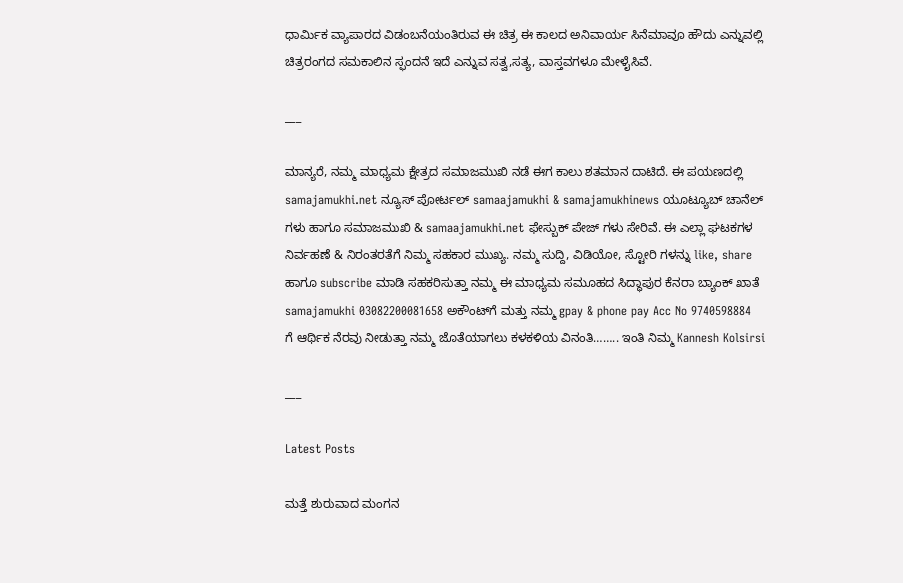ಧಾರ್ಮಿಕ ವ್ಯಾಪಾರದ ವಿಡಂಬನೆಯಂತಿರುವ ಈ ಚಿತ್ರ ಈ ಕಾಲದ ಅನಿವಾರ್ಯ ಸಿನೆಮಾವೂ ಹೌದು ಎನ್ನುವಲ್ಲಿ ಚಿತ್ರರಂಗದ ಸಮಕಾಲಿನ ಸ್ಫಂದನೆ ಇದೆ ಎನ್ನುವ ಸತ್ವ,ಸತ್ಯ, ವಾಸ್ತವಗಳೂ ಮೇಳೈಸಿವೆ.

___

ಮಾನ್ಯರೆ, ನಮ್ಮ ಮಾಧ್ಯಮ ಕ್ಷೇತ್ರದ ಸಮಾಜಮುಖಿ ನಡೆ ಈಗ ಕಾಲು ಶತಮಾನ ದಾಟಿದೆ. ಈ ಪಯಣದಲ್ಲಿ samajamukhi.net ನ್ಯೂಸ್ ಪೋರ್ಟಲ್ samaajamukhi & samajamukhinews ಯೂಟ್ಯೂಬ್ ಚಾನೆಲ್ ಗಳು ಹಾಗೂ ಸಮಾಜಮುಖಿ & samaajamukhi.net ಫೇಸ್ಬುಕ್ ಪೇಜ್ ಗಳು ಸೇರಿವೆ. ಈ ಎಲ್ಲಾ ಘಟಕಗಳ ನಿರ್ವಹಣೆ & ನಿರಂತರತೆಗೆ ನಿಮ್ಮ ಸಹಕಾರ ಮುಖ್ಯ. ನಮ್ಮ ಸುದ್ದಿ, ವಿಡಿಯೋ, ಸ್ಟೋರಿ ಗಳನ್ನು like, share ಹಾಗೂ subscribe ಮಾಡಿ ಸಹಕರಿಸುತ್ತಾ ನಮ್ಮ ಈ ಮಾಧ್ಯಮ ಸಮೂಹದ ಸಿದ್ಧಾಪುರ ಕೆನರಾ ಬ್ಯಾಂಕ್ ಖಾತೆ samajamukhi 03082200081658 ಅಕೌಂಟ್‌ಗೆ ಮತ್ತು ನಮ್ಮ gpay & phone pay Acc No 9740598884 ಗೆ ಆರ್ಥಿಕ ನೆರವು ನೀಡುತ್ತಾ ನಮ್ಮ ಜೊತೆಯಾಗಲು ಕಳಕಳಿಯ ವಿನಂತಿ…….. ಇಂತಿ ನಿಮ್ಮ Kannesh Kolsirsi

___

Latest Posts

ಮತ್ತೆ ಶುರುವಾದ ಮಂಗನ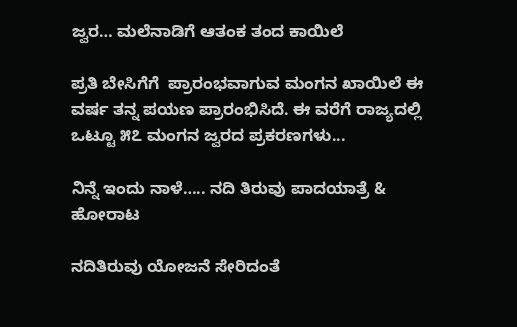ಜ್ವರ… ಮಲೆನಾಡಿಗೆ ಆತಂಕ ತಂದ ಕಾಯಿಲೆ

ಪ್ರತಿ ಬೇಸಿಗೆಗೆ  ಪ್ರಾರಂಭವಾಗುವ ಮಂಗನ ಖಾಯಿಲೆ ಈ ವರ್ಷ ತನ್ನ ಪಯಣ ಪ್ರಾರಂಭಿಸಿದೆ. ಈ ವರೆಗೆ ರಾಜ್ಯದಲ್ಲಿ ಒಟ್ಟೂ ೫೭ ಮಂಗನ ಜ್ವರದ ಪ್ರಕರಣಗಳು...

ನಿನ್ನೆ ಇಂದು ನಾಳೆ….. ನದಿ ತಿರುವು ಪಾದಯಾತ್ರೆ & ಹೋರಾಟ

ನದಿತಿರುವು ಯೋಜನೆ ಸೇರಿದಂತೆ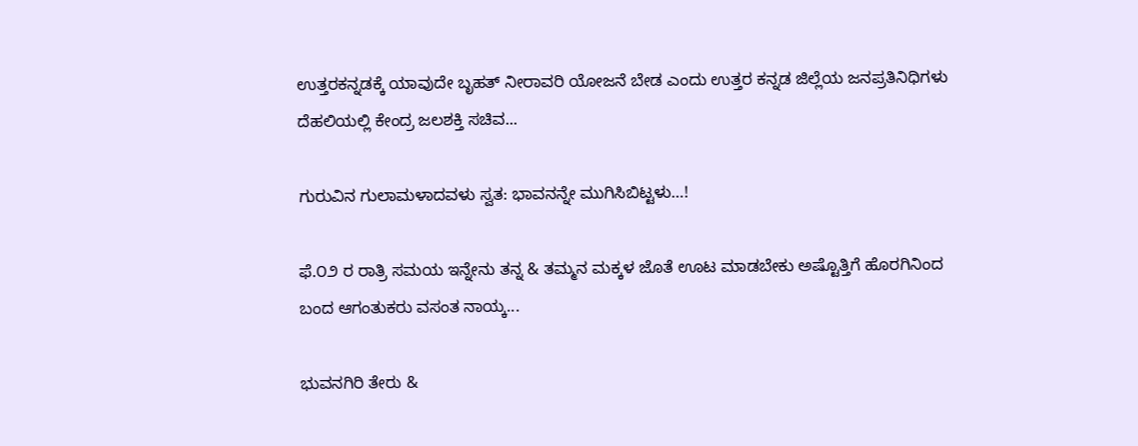ಉತ್ತರಕನ್ನಡಕ್ಕೆ ಯಾವುದೇ ಬೃಹತ್‌ ನೀರಾವರಿ ಯೋಜನೆ ಬೇಡ ಎಂದು ಉತ್ತರ ಕನ್ನಡ ಜಿಲ್ಲೆಯ ಜನಪ್ರತಿನಿಧಿಗಳು ದೆಹಲಿಯಲ್ಲಿ ಕೇಂದ್ರ ಜಲಶಕ್ತಿ ಸಚಿವ...

ಗುರುವಿನ ಗುಲಾಮಳಾದವಳು ಸ್ವತ: ಭಾವನನ್ನೇ ಮುಗಿಸಿಬಿಟ್ಟಳು…!

ಫೆ.೦೨ ರ ರಾತ್ರಿ ಸಮಯ ಇನ್ನೇನು ತನ್ನ & ತಮ್ಮನ ಮಕ್ಕಳ ಜೊತೆ ಊಟ ಮಾಡಬೇಕು ಅಷ್ಟೊತ್ತಿಗೆ ಹೊರಗಿನಿಂದ ಬಂದ ಆಗಂತುಕರು ವಸಂತ ನಾಯ್ಕ...

ಭುವನಗಿರಿ ತೇರು &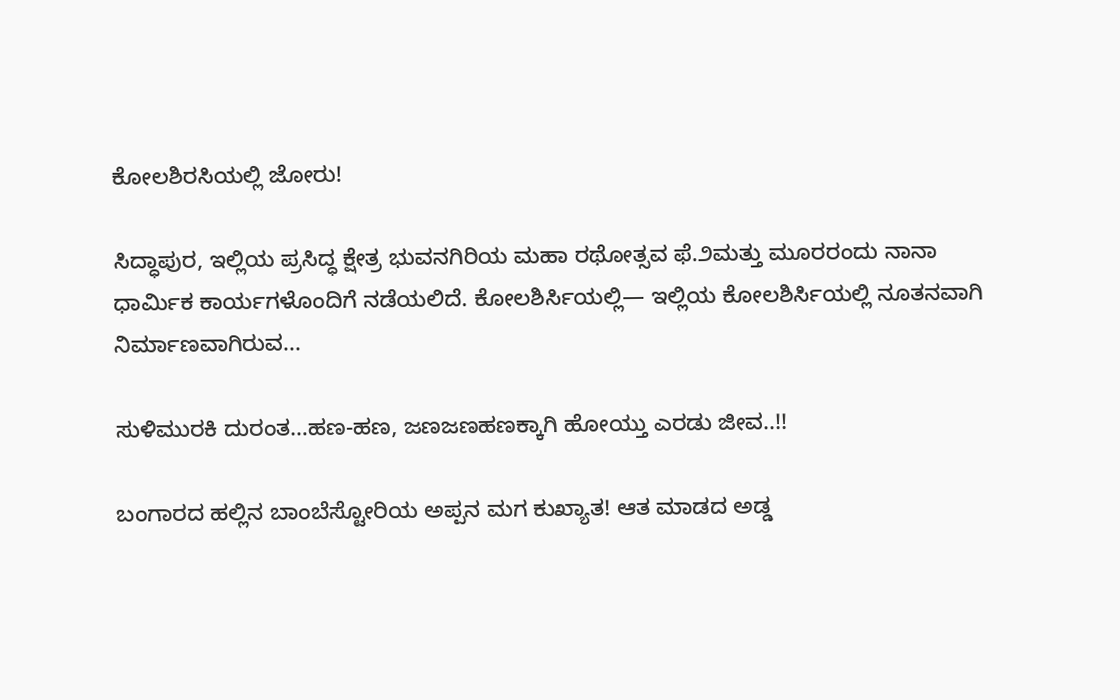ಕೋಲಶಿರಸಿಯಲ್ಲಿ ಜೋರು!

ಸಿದ್ಧಾಪುರ, ಇಲ್ಲಿಯ ಪ್ರಸಿದ್ಧ ಕ್ಷೇತ್ರ ಭುವನಗಿರಿಯ ಮಹಾ ರಥೋತ್ಸವ ಫೆ.೨ಮತ್ತು ಮೂರರಂದು ನಾನಾ ಧಾರ್ಮಿಕ ಕಾರ್ಯಗಳೊಂದಿಗೆ ನಡೆಯಲಿದೆ. ಕೋಲಶಿರ್ಸಿಯಲ್ಲಿ— ಇಲ್ಲಿಯ ಕೋಲಶಿರ್ಸಿಯಲ್ಲಿ ನೂತನವಾಗಿ ನಿರ್ಮಾಣವಾಗಿರುವ...

ಸುಳಿಮುರಕಿ ದುರಂತ…ಹಣ-ಹಣ, ಜಣಜಣಹಣಕ್ಕಾಗಿ ಹೋಯ್ತು ಎರಡು ಜೀವ..!!

ಬಂಗಾರದ ಹಲ್ಲಿನ ಬಾಂಬೆಸ್ಟೋರಿಯ ಅಪ್ಪನ ಮಗ ಕುಖ್ಯಾತ! ಆತ ಮಾಡದ ಅಡ್ಡ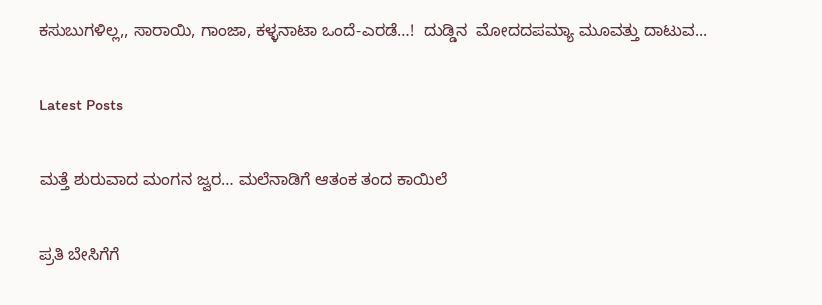ಕಸುಬುಗಳಿಲ್ಲ,, ಸಾರಾಯಿ, ಗಾಂಜಾ, ಕಳ್ಳನಾಟಾ ಒಂದೆ-ಎರಡೆ…!  ದುಡ್ಡಿನ  ಮೋದದಪಮ್ಯಾ ಮೂವತ್ತು ದಾಟುವ...

Latest Posts

ಮತ್ತೆ ಶುರುವಾದ ಮಂಗನ ಜ್ವರ… ಮಲೆನಾಡಿಗೆ ಆತಂಕ ತಂದ ಕಾಯಿಲೆ

ಪ್ರತಿ ಬೇಸಿಗೆಗೆ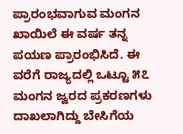ಪ್ರಾರಂಭವಾಗುವ ಮಂಗನ ಖಾಯಿಲೆ ಈ ವರ್ಷ ತನ್ನ ಪಯಣ ಪ್ರಾರಂಭಿಸಿದೆ. ಈ ವರೆಗೆ ರಾಜ್ಯದಲ್ಲಿ ಒಟ್ಟೂ ೫೭ ಮಂಗನ ಜ್ವರದ ಪ್ರಕರಣಗಳು ದಾಖಲಾಗಿದ್ದು ಬೇಸಿಗೆಯ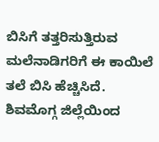ಬಿಸಿಗೆ ತತ್ತರಿಸುತ್ತಿರುವ ಮಲೆನಾಡಿಗರಿಗೆ ಈ ಕಾಯಿಲೆ ತಲೆ ಬಿಸಿ ಹೆಚ್ಚಿಸಿದೆ. ಶಿವಮೊಗ್ಗ ಜಿಲ್ಲೆಯಿಂದ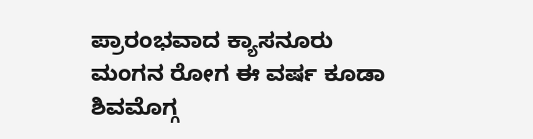ಪ್ರಾರಂಭವಾದ ಕ್ಯಾಸನೂರು ಮಂಗನ ರೋಗ ಈ ವರ್ಷ ಕೂಡಾ ಶಿವಮೊಗ್ಗ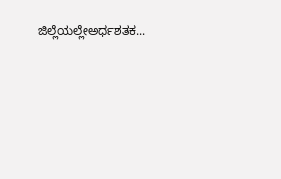ಜಿಲ್ಲೆಯಲ್ಲೇಅರ್ಧಶತಕ...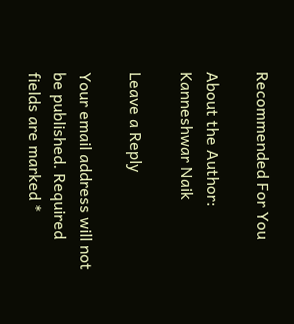Recommended For You

About the Author: Kanneshwar Naik

Leave a Reply

Your email address will not be published. Required fields are marked *